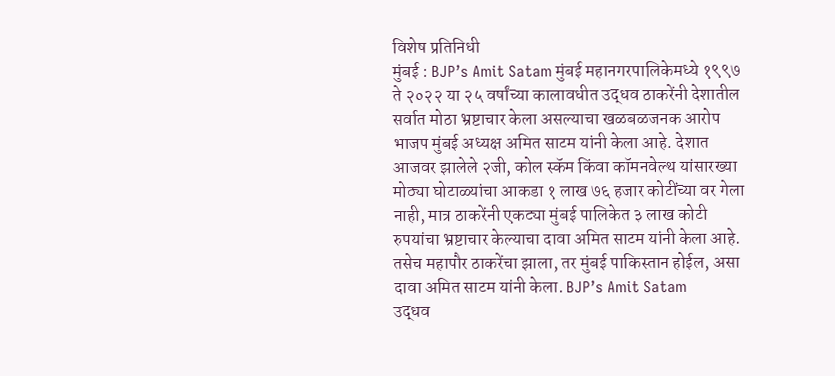विशेष प्रतिनिधी
मुंबई : BJP’s Amit Satam मुंबई महानगरपालिकेमध्ये १९९७ ते २०२२ या २५ वर्षांच्या कालावधीत उद्धव ठाकरेंनी देशातील सर्वात मोठा भ्रष्टाचार केला असल्याचा खळबळजनक आरोप भाजप मुंबई अध्यक्ष अमित साटम यांनी केला आहे. देशात आजवर झालेले २जी, कोल स्कॅम किंवा कॉमनवेल्थ यांसारख्या मोठ्या घोटाळ्यांचा आकडा १ लाख ७६ हजार कोटींच्या वर गेला नाही, मात्र ठाकरेंनी एकट्या मुंबई पालिकेत ३ लाख कोटी रुपयांचा भ्रष्टाचार केल्याचा दावा अमित साटम यांनी केला आहे. तसेच महापौर ठाकरेंचा झाला, तर मुंबई पाकिस्तान होईल, असा दावा अमित साटम यांनी केला. BJP’s Amit Satam
उद्धव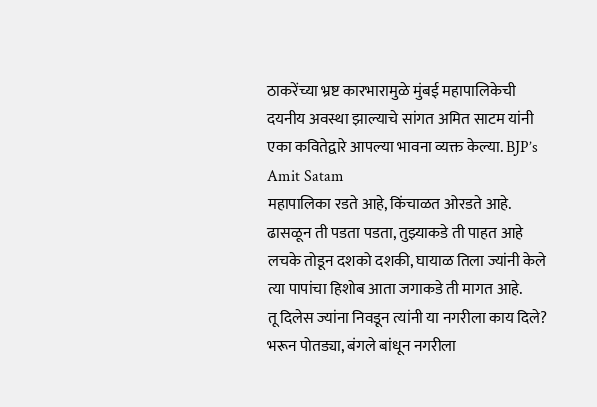ठाकरेंच्या भ्रष्ट कारभारामुळे मुंबई महापालिकेची दयनीय अवस्था झाल्याचे सांगत अमित साटम यांनी एका कवितेद्वारे आपल्या भावना व्यक्त केल्या. BJP’s Amit Satam
महापालिका रडते आहे, किंचाळत ओरडते आहे.
ढासळून ती पडता पडता, तुझ्याकडे ती पाहत आहे
लचके तोडून दशको दशकी, घायाळ तिला ज्यांनी केले
त्या पापांचा हिशोब आता जगाकडे ती मागत आहे.
तू दिलेस ज्यांना निवडून त्यांनी या नगरीला काय दिले?
भरून पोतड्या, बंगले बांधून नगरीला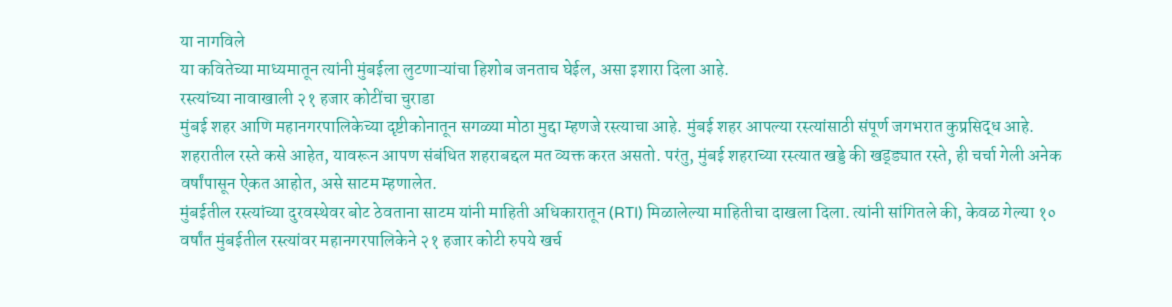या नागविले
या कवितेच्या माध्यमातून त्यांनी मुंबईला लुटणाऱ्यांचा हिशोब जनताच घेईल, असा इशारा दिला आहे.
रस्त्यांच्या नावाखाली २१ हजार कोटींचा चुराडा
मुंबई शहर आणि महानगरपालिकेच्या दृष्टीकोनातून सगळ्या मोठा मुद्दा म्हणजे रस्त्याचा आहे. मुंबई शहर आपल्या रस्त्यांसाठी संपूर्ण जगभरात कुप्रसिद्ध आहे. शहरातील रस्ते कसे आहेत, यावरून आपण संबंधित शहराबद्दल मत व्यक्त करत असतो. परंतु, मुंबई शहराच्या रस्त्यात खड्डे की खड्ड्यात रस्ते, ही चर्चा गेली अनेक वर्षांपासून ऐकत आहोत, असे साटम म्हणालेत.
मुंबईतील रस्त्यांच्या दुरवस्थेवर बोट ठेवताना साटम यांनी माहिती अधिकारातून (RTI) मिळालेल्या माहितीचा दाखला दिला. त्यांनी सांगितले की, केवळ गेल्या १० वर्षांत मुंबईतील रस्त्यांवर महानगरपालिकेने २१ हजार कोटी रुपये खर्च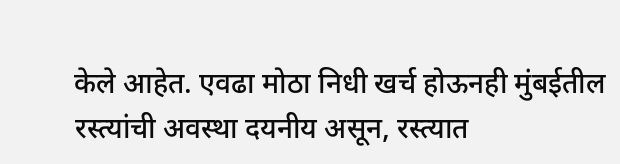केले आहेत. एवढा मोठा निधी खर्च होऊनही मुंबईतील रस्त्यांची अवस्था दयनीय असून, रस्त्यात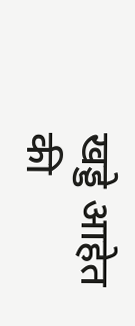खड्डे आहेत की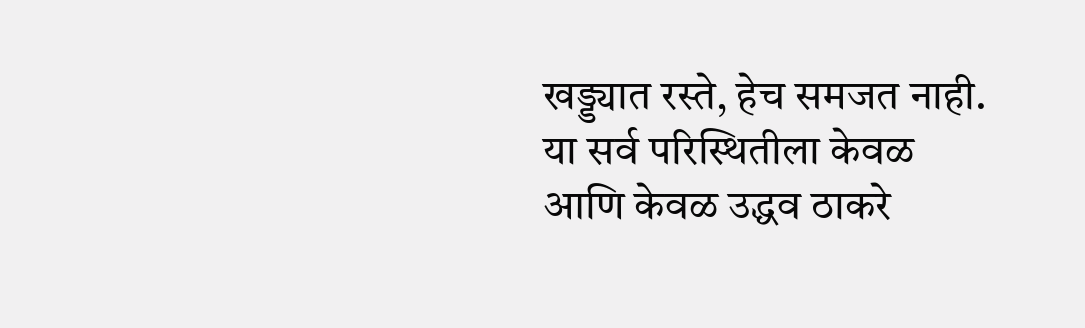खड्ड्यात रस्ते, हेच समजत नाही. या सर्व परिस्थितीला केवळ आणि केवळ उद्धव ठाकरे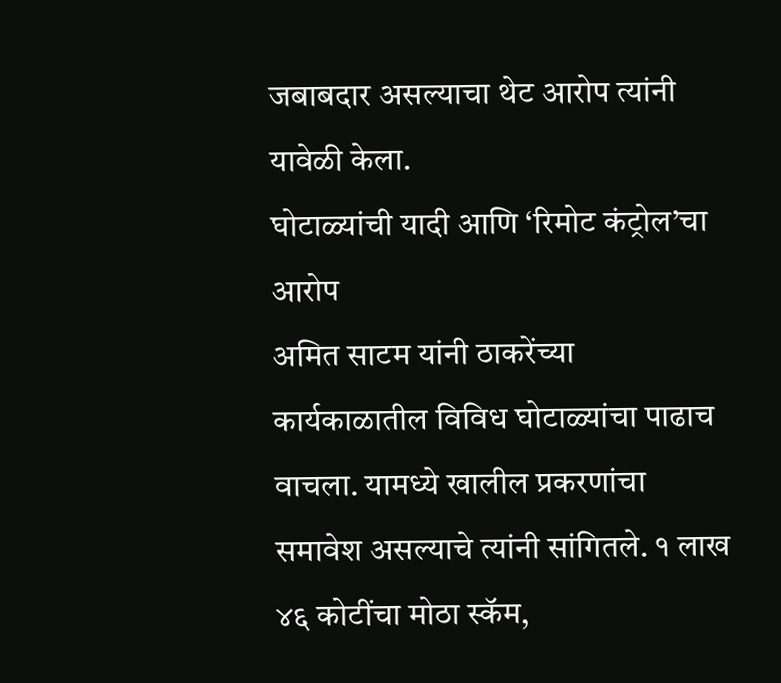जबाबदार असल्याचा थेट आरोप त्यांनी यावेळी केला.
घोटाळ्यांची यादी आणि ‘रिमोट कंट्रोल’चा आरोप
अमित साटम यांनी ठाकरेंच्या कार्यकाळातील विविध घोटाळ्यांचा पाढाच वाचला. यामध्ये खालील प्रकरणांचा समावेश असल्याचे त्यांनी सांगितले. १ लाख ४६ कोटींचा मोठा स्कॅम,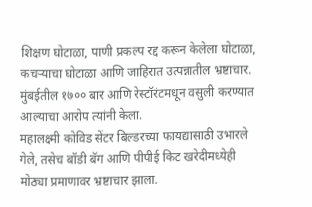शिक्षण घोटाळा, पाणी प्रकल्प रद्द करून केलेला घोटाळा, कचऱ्याचा घोटाळा आणि जाहिरात उत्पन्नातील भ्रष्टाचार. मुंबईतील १७०० बार आणि रेस्टॉरंटमधून वसुली करण्यात आल्याचा आरोप त्यांनी केला.
महालक्ष्मी कोविड सेंटर बिल्डरच्या फायद्यासाठी उभारले गेले, तसेच बॉडी बॅग आणि पीपीई किट खरेदीमध्येही मोठ्या प्रमाणावर भ्रष्टाचार झाला.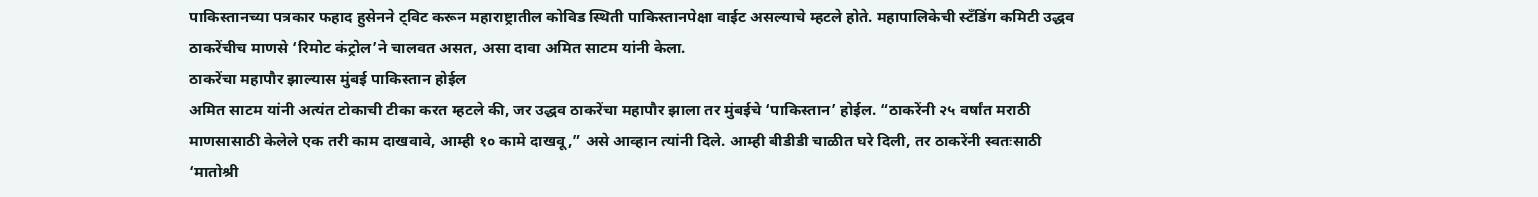पाकिस्तानच्या पत्रकार फहाद हुसेनने ट्विट करून महाराष्ट्रातील कोविड स्थिती पाकिस्तानपेक्षा वाईट असल्याचे म्हटले होते. महापालिकेची स्टँडिंग कमिटी उद्धव ठाकरेंचीच माणसे ‘रिमोट कंट्रोल’ने चालवत असत, असा दावा अमित साटम यांनी केला.
ठाकरेंचा महापौर झाल्यास मुंबई पाकिस्तान होईल
अमित साटम यांनी अत्यंत टोकाची टीका करत म्हटले की, जर उद्धव ठाकरेंचा महापौर झाला तर मुंबईचे ‘पाकिस्तान’ होईल. “ठाकरेंनी २५ वर्षांत मराठी माणसासाठी केलेले एक तरी काम दाखवावे, आम्ही १० कामे दाखवू,” असे आव्हान त्यांनी दिले. आम्ही बीडीडी चाळीत घरे दिली, तर ठाकरेंनी स्वतःसाठी ‘मातोश्री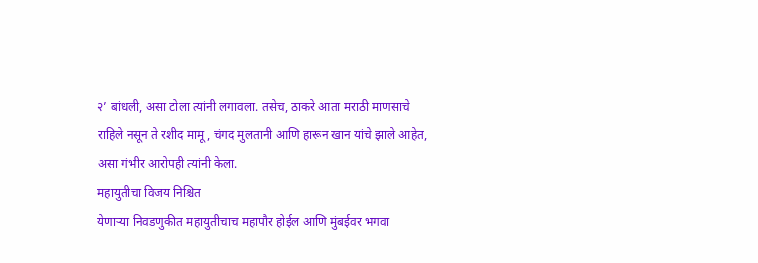२’ बांधली, असा टोला त्यांनी लगावला. तसेच, ठाकरे आता मराठी माणसाचे राहिले नसून ते रशीद मामू, चंगद मुलतानी आणि हारून खान यांचे झाले आहेत, असा गंभीर आरोपही त्यांनी केला.
महायुतीचा विजय निश्चित
येणाऱ्या निवडणुकीत महायुतीचाच महापौर होईल आणि मुंबईवर भगवा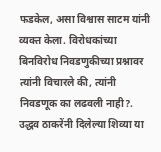फडकेल, असा विश्वास साटम यांनी व्यक्त केला. विरोधकांच्या बिनविरोध निवडणुकीच्या प्रश्नावर त्यांनी विचारले की, त्यांनी निवडणूक का लढवली नाही?. उद्धव ठाकरेंनी दिलेल्या शिव्या या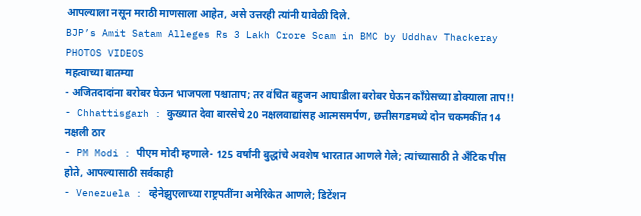आपल्याला नसून मराठी माणसाला आहेत, असे उत्तरही त्यांनी यावेळी दिले.
BJP’s Amit Satam Alleges Rs 3 Lakh Crore Scam in BMC by Uddhav Thackeray PHOTOS VIDEOS
महत्वाच्या बातम्या
- अजितदादांना बरोबर घेऊन भाजपला पश्चाताप; तर वंचित बहुजन आघाडीला बरोबर घेऊन काँग्रेसच्या डोक्याला ताप!!
- Chhattisgarh : कुख्यात देवा बारसेचे 20 नक्षलवाद्यांसह आत्मसमर्पण, छत्तीसगडमध्ये दोन चकमकींत 14 नक्षली ठार
- PM Modi : पीएम मोदी म्हणाले- 125 वर्षांनी बुद्धांचे अवशेष भारतात आणले गेले; त्यांच्यासाठी ते अँटिक पीस होते, आपल्यासाठी सर्वकाही
- Venezuela : व्हेनेझुएलाच्या राष्ट्रपतींना अमेरिकेत आणले; डिटेंशन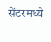सेंटरमध्ये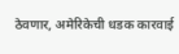ठेवणार, अमेरिकेची धडक कारवाई